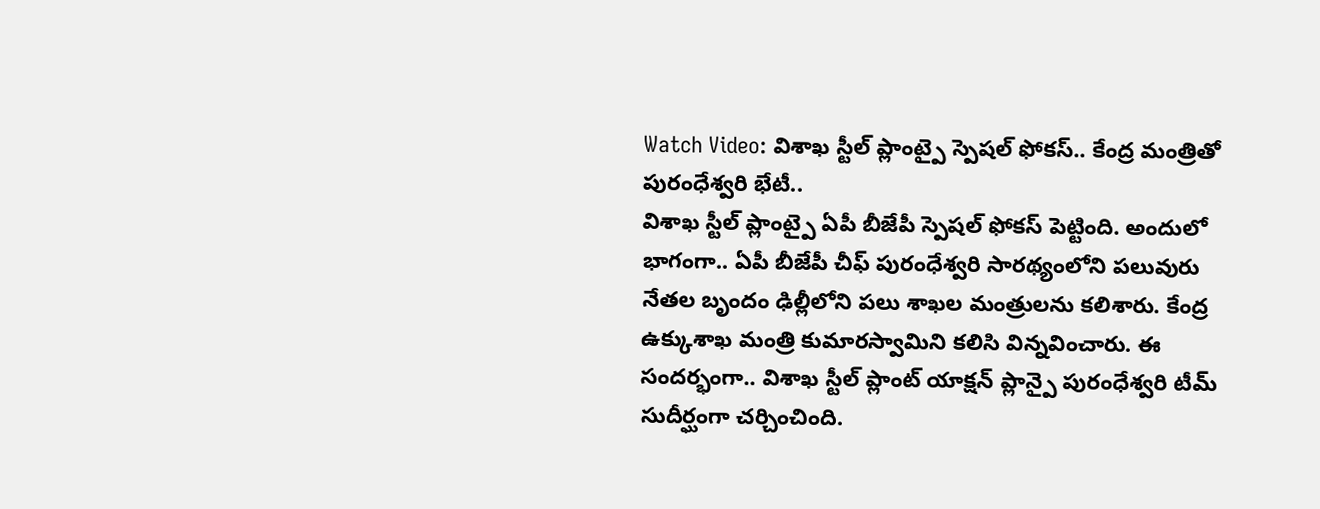Watch Video: విశాఖ స్టీల్ ప్లాంట్పై స్పెషల్ ఫోకస్.. కేంద్ర మంత్రితో పురంధేశ్వరి భేటీ..
విశాఖ స్టీల్ ప్లాంట్పై ఏపీ బీజేపీ స్పెషల్ ఫోకస్ పెట్టింది. అందులో భాగంగా.. ఏపీ బీజేపీ చీఫ్ పురంధేశ్వరి సారథ్యంలోని పలువురు నేతల బృందం ఢిల్లీలోని పలు శాఖల మంత్రులను కలిశారు. కేంద్ర ఉక్కుశాఖ మంత్రి కుమారస్వామిని కలిసి విన్నవించారు. ఈ సందర్భంగా.. విశాఖ స్టీల్ ప్లాంట్ యాక్షన్ ప్లాన్పై పురంధేశ్వరి టీమ్ సుదీర్ఘంగా చర్చించింది.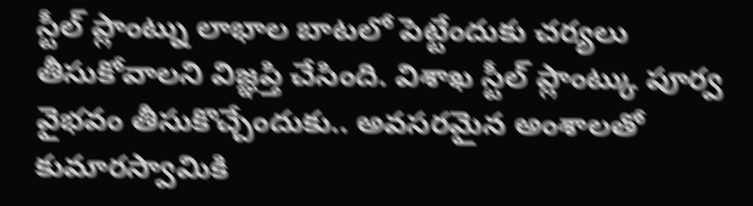స్టీల్ ప్లాంట్ను లాభాల బాటలో పెట్టేందుకు చర్యలు తీసుకోవాలని విజ్ఞప్తి చేసింది. విశాఖ స్టీల్ ప్లాంట్కు పూర్వ వైభవం తీసుకొచ్చేందుకు.. అవసరమైన అంశాలతో కుమారస్వామికి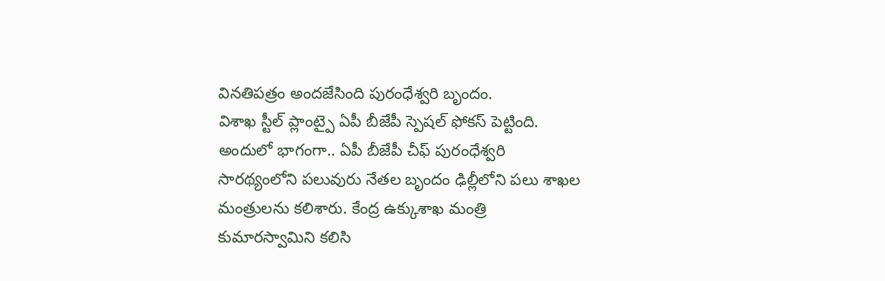వినతిపత్రం అందజేసింది పురంధేశ్వరి బృందం.
విశాఖ స్టీల్ ప్లాంట్పై ఏపీ బీజేపీ స్పెషల్ ఫోకస్ పెట్టింది. అందులో భాగంగా.. ఏపీ బీజేపీ చీఫ్ పురంధేశ్వరి సారథ్యంలోని పలువురు నేతల బృందం ఢిల్లీలోని పలు శాఖల మంత్రులను కలిశారు. కేంద్ర ఉక్కుశాఖ మంత్రి కుమారస్వామిని కలిసి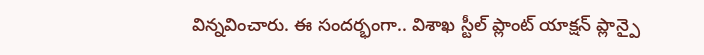విన్నవించారు. ఈ సందర్భంగా.. విశాఖ స్టీల్ ప్లాంట్ యాక్షన్ ప్లాన్పై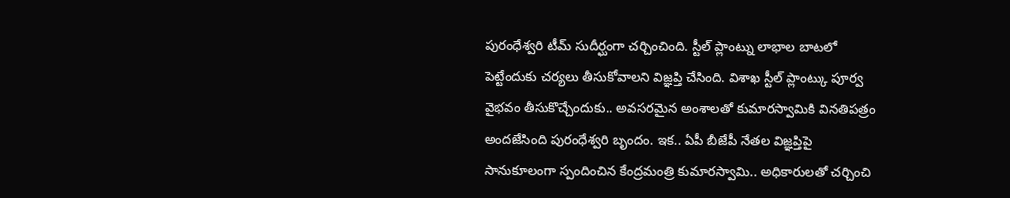పురంధేశ్వరి టీమ్ సుదీర్ఘంగా చర్చించింది. స్టీల్ ప్లాంట్ను లాభాల బాటలో పెట్టేందుకు చర్యలు తీసుకోవాలని విజ్ఞప్తి చేసింది. విశాఖ స్టీల్ ప్లాంట్కు పూర్వ వైభవం తీసుకొచ్చేందుకు.. అవసరమైన అంశాలతో కుమారస్వామికి వినతిపత్రం అందజేసింది పురంధేశ్వరి బృందం. ఇక.. ఏపీ బీజేపీ నేతల విజ్ఞప్తిపై సానుకూలంగా స్పందించిన కేంద్రమంత్రి కుమారస్వామి.. అధికారులతో చర్చించి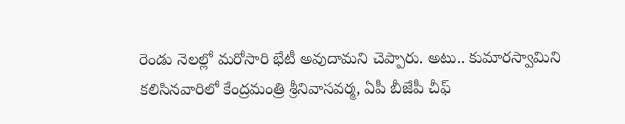రెండు నెలల్లో మరోసారి భేటీ అవుదామని చెప్పారు. అటు.. కుమారస్వామిని కలిసినవారిలో కేంద్రమంత్రి శ్రీనివాసవర్మ, ఏపీ బీజేపీ చీఫ్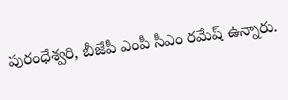పురంధేశ్వరి, బీజేపీ ఎంపీ సీఎం రమేష్ ఉన్నారు.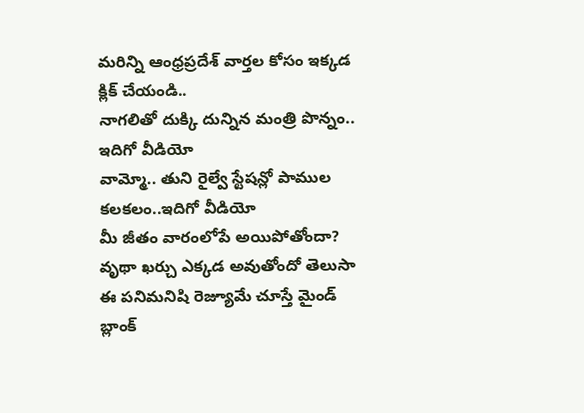మరిన్ని ఆంధ్రప్రదేశ్ వార్తల కోసం ఇక్కడ క్లిక్ చేయండి..
నాగలితో దుక్కి దున్నిన మంత్రి పొన్నం.. ఇదిగో వీడియో
వామ్మో.. తుని రైల్వే స్టేషన్లో పాముల కలకలం..ఇదిగో వీడియో
మీ జీతం వారంలోపే అయిపోతోందా? వృథా ఖర్చు ఎక్కడ అవుతోందో తెలుసా
ఈ పనిమనిషి రెజ్యూమే చూస్తే మైండ్ బ్లాంక్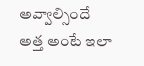అవ్వాల్సిందే
అత్త అంటే ఇలా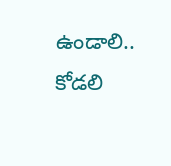ఉండాలి.. కోడలి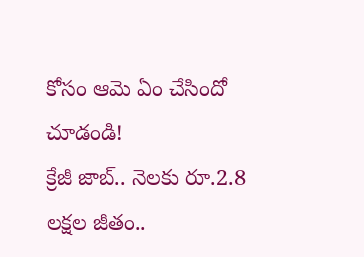కోసం ఆమె ఏం చేసిందో చూడండి!
క్రేజీ జాబ్.. నెలకు రూ.2.8 లక్షల జీతం..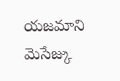యజమాని మెసేజ్కు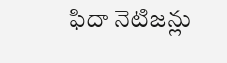ఫిదా నెటిజన్లు